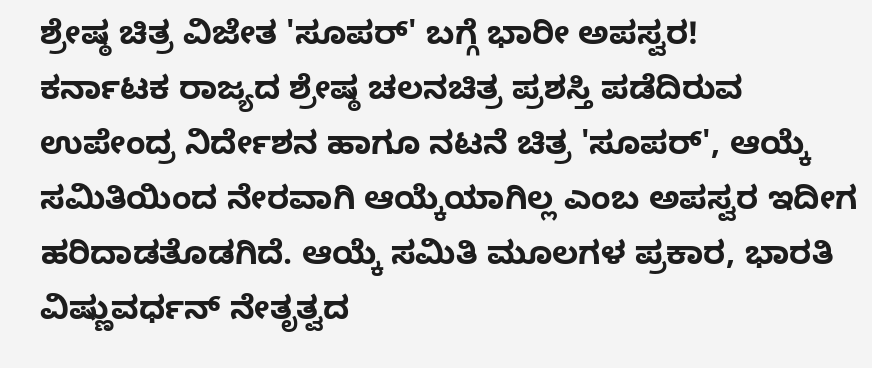ಶ್ರೇಷ್ಠ ಚಿತ್ರ ವಿಜೇತ 'ಸೂಪರ್' ಬಗ್ಗೆ ಭಾರೀ ಅಪಸ್ವರ!
ಕರ್ನಾಟಕ ರಾಜ್ಯದ ಶ್ರೇಷ್ಠ ಚಲನಚಿತ್ರ ಪ್ರಶಸ್ತಿ ಪಡೆದಿರುವ ಉಪೇಂದ್ರ ನಿರ್ದೇಶನ ಹಾಗೂ ನಟನೆ ಚಿತ್ರ 'ಸೂಪರ್', ಆಯ್ಕೆ ಸಮಿತಿಯಿಂದ ನೇರವಾಗಿ ಆಯ್ಕೆಯಾಗಿಲ್ಲ ಎಂಬ ಅಪಸ್ವರ ಇದೀಗ ಹರಿದಾಡತೊಡಗಿದೆ. ಆಯ್ಕೆ ಸಮಿತಿ ಮೂಲಗಳ ಪ್ರಕಾರ, ಭಾರತಿ ವಿಷ್ಣುವರ್ಧನ್ ನೇತೃತ್ವದ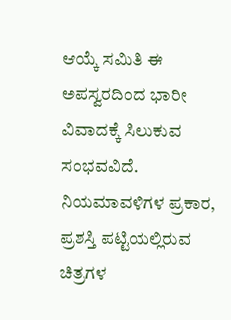ಆಯ್ಕೆ ಸಮಿತಿ ಈ ಅಪಸ್ವರದಿಂದ ಭಾರೀ ವಿವಾದಕ್ಕೆ ಸಿಲುಕುವ ಸಂಭವವಿದೆ.
ನಿಯಮಾವಳಿಗಳ ಪ್ರಕಾರ, ಪ್ರಶಸ್ತಿ ಪಟ್ಟಿಯಲ್ಲಿರುವ ಚಿತ್ರಗಳ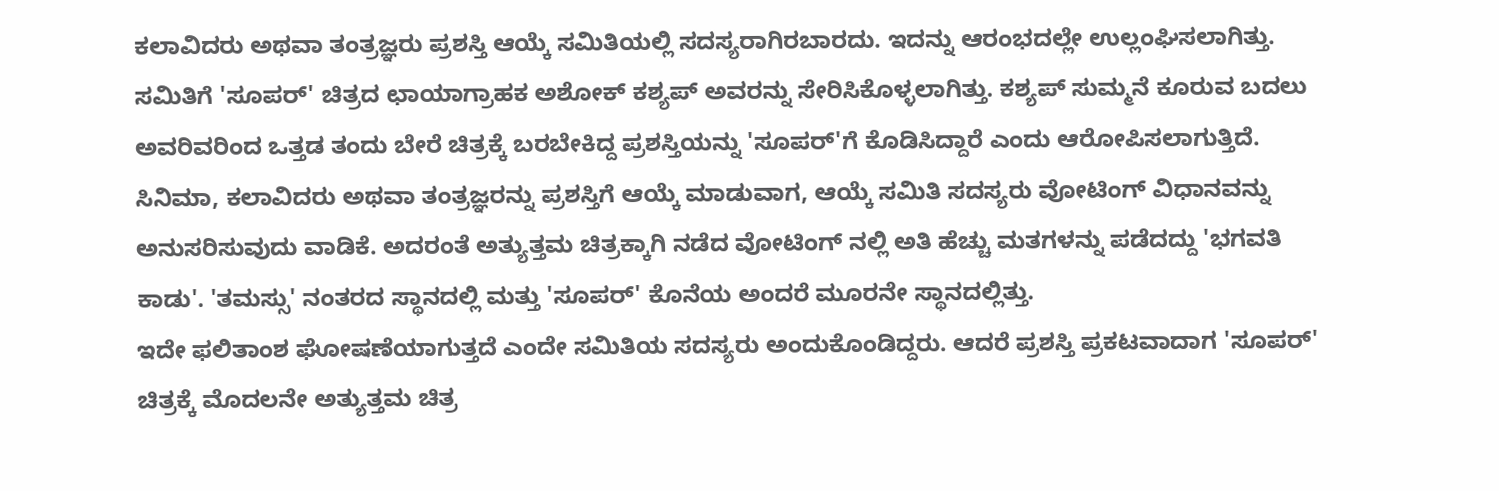ಕಲಾವಿದರು ಅಥವಾ ತಂತ್ರಜ್ಞರು ಪ್ರಶಸ್ತಿ ಆಯ್ಕೆ ಸಮಿತಿಯಲ್ಲಿ ಸದಸ್ಯರಾಗಿರಬಾರದು. ಇದನ್ನು ಆರಂಭದಲ್ಲೇ ಉಲ್ಲಂಘಿಸಲಾಗಿತ್ತು. ಸಮಿತಿಗೆ 'ಸೂಪರ್' ಚಿತ್ರದ ಛಾಯಾಗ್ರಾಹಕ ಅಶೋಕ್ ಕಶ್ಯಪ್ ಅವರನ್ನು ಸೇರಿಸಿಕೊಳ್ಳಲಾಗಿತ್ತು. ಕಶ್ಯಪ್ ಸುಮ್ಮನೆ ಕೂರುವ ಬದಲು ಅವರಿವರಿಂದ ಒತ್ತಡ ತಂದು ಬೇರೆ ಚಿತ್ರಕ್ಕೆ ಬರಬೇಕಿದ್ದ ಪ್ರಶಸ್ತಿಯನ್ನು 'ಸೂಪರ್'ಗೆ ಕೊಡಿಸಿದ್ದಾರೆ ಎಂದು ಆರೋಪಿಸಲಾಗುತ್ತಿದೆ.
ಸಿನಿಮಾ, ಕಲಾವಿದರು ಅಥವಾ ತಂತ್ರಜ್ಞರನ್ನು ಪ್ರಶಸ್ತಿಗೆ ಆಯ್ಕೆ ಮಾಡುವಾಗ, ಆಯ್ಕೆ ಸಮಿತಿ ಸದಸ್ಯರು ವೋಟಿಂಗ್ ವಿಧಾನವನ್ನು ಅನುಸರಿಸುವುದು ವಾಡಿಕೆ. ಅದರಂತೆ ಅತ್ಯುತ್ತಮ ಚಿತ್ರಕ್ಕಾಗಿ ನಡೆದ ವೋಟಿಂಗ್ ನಲ್ಲಿ ಅತಿ ಹೆಚ್ಚು ಮತಗಳನ್ನು ಪಡೆದದ್ದು 'ಭಗವತಿ ಕಾಡು'. 'ತಮಸ್ಸು' ನಂತರದ ಸ್ಥಾನದಲ್ಲಿ ಮತ್ತು 'ಸೂಪರ್' ಕೊನೆಯ ಅಂದರೆ ಮೂರನೇ ಸ್ಥಾನದಲ್ಲಿತ್ತು.
ಇದೇ ಫಲಿತಾಂಶ ಘೋಷಣೆಯಾಗುತ್ತದೆ ಎಂದೇ ಸಮಿತಿಯ ಸದಸ್ಯರು ಅಂದುಕೊಂಡಿದ್ದರು. ಆದರೆ ಪ್ರಶಸ್ತಿ ಪ್ರಕಟವಾದಾಗ 'ಸೂಪರ್' ಚಿತ್ರಕ್ಕೆ ಮೊದಲನೇ ಅತ್ಯುತ್ತಮ ಚಿತ್ರ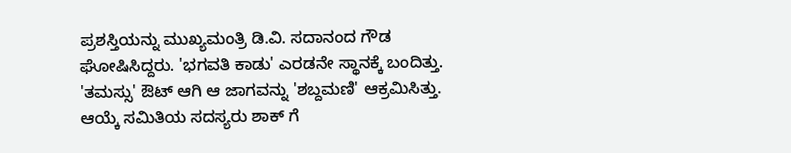ಪ್ರಶಸ್ತಿಯನ್ನು ಮುಖ್ಯಮಂತ್ರಿ ಡಿ.ವಿ. ಸದಾನಂದ ಗೌಡ ಘೋಷಿಸಿದ್ದರು. 'ಭಗವತಿ ಕಾಡು' ಎರಡನೇ ಸ್ಥಾನಕ್ಕೆ ಬಂದಿತ್ತು. 'ತಮಸ್ಸು' ಔಟ್ ಆಗಿ ಆ ಜಾಗವನ್ನು 'ಶಬ್ದಮಣಿ' ಆಕ್ರಮಿಸಿತ್ತು. ಆಯ್ಕೆ ಸಮಿತಿಯ ಸದಸ್ಯರು ಶಾಕ್ ಗೆ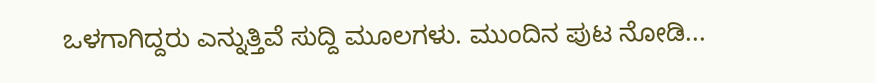ಒಳಗಾಗಿದ್ದರು ಎನ್ನುತ್ತಿವೆ ಸುದ್ದಿ ಮೂಲಗಳು. ಮುಂದಿನ ಪುಟ ನೋಡಿ...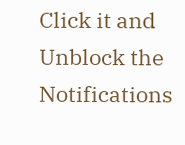Click it and Unblock the Notifications